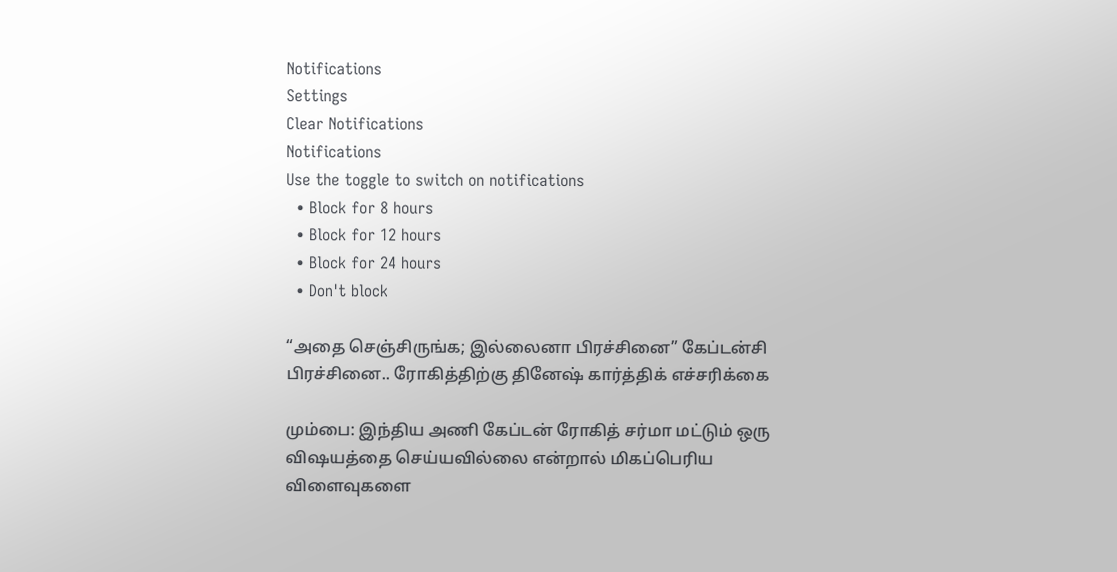Notifications
Settings
Clear Notifications
Notifications
Use the toggle to switch on notifications
  • Block for 8 hours
  • Block for 12 hours
  • Block for 24 hours
  • Don't block

“அதை செஞ்சிருங்க; இல்லைனா பிரச்சினை” கேப்டன்சி பிரச்சினை.. ரோகித்திற்கு தினேஷ் கார்த்திக் எச்சரிக்கை

மும்பை: இந்திய அணி கேப்டன் ரோகித் சர்மா மட்டும் ஒரு விஷயத்தை செய்யவில்லை என்றால் மிகப்பெரிய விளைவுகளை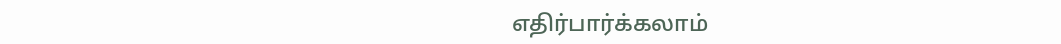எதிர்பார்க்கலாம்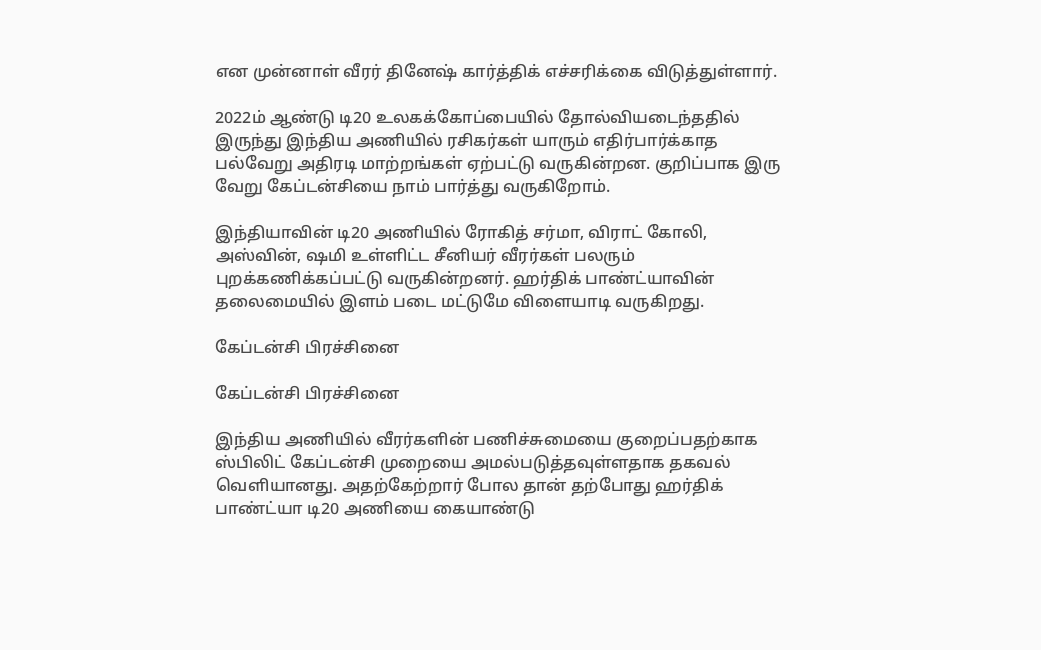என முன்னாள் வீரர் தினேஷ் கார்த்திக் எச்சரிக்கை விடுத்துள்ளார்.

2022ம் ஆண்டு டி20 உலகக்கோப்பையில் தோல்வியடைந்ததில் இருந்து இந்திய அணியில் ரசிகர்கள் யாரும் எதிர்பார்க்காத பல்வேறு அதிரடி மாற்றங்கள் ஏற்பட்டு வருகின்றன. குறிப்பாக இரு வேறு கேப்டன்சியை நாம் பார்த்து வருகிறோம்.

இந்தியாவின் டி20 அணியில் ரோகித் சர்மா, விராட் கோலி, அஸ்வின், ஷமி உள்ளிட்ட சீனியர் வீரர்கள் பலரும் புறக்கணிக்கப்பட்டு வருகின்றனர். ஹர்திக் பாண்ட்யாவின் தலைமையில் இளம் படை மட்டுமே விளையாடி வருகிறது.

கேப்டன்சி பிரச்சினை

கேப்டன்சி பிரச்சினை

இந்திய அணியில் வீரர்களின் பணிச்சுமையை குறைப்பதற்காக ஸ்பிலிட் கேப்டன்சி முறையை அமல்படுத்தவுள்ளதாக தகவல் வெளியானது. அதற்கேற்றார் போல தான் தற்போது ஹர்திக் பாண்ட்யா டி20 அணியை கையாண்டு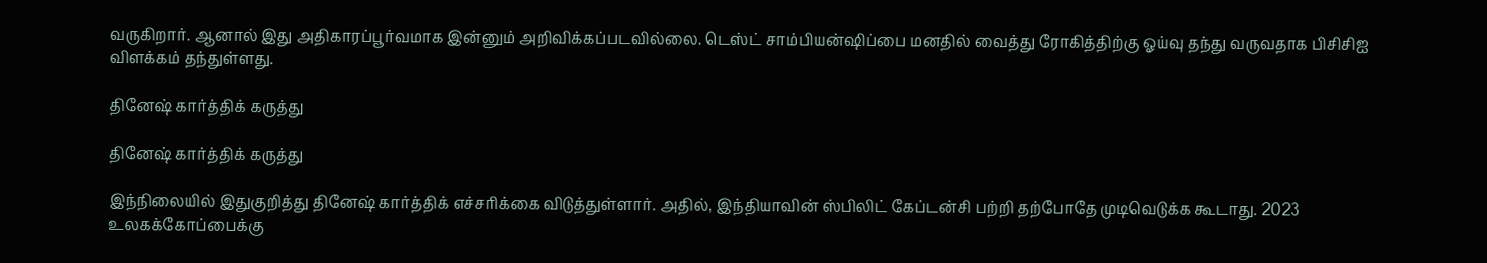வருகிறார். ஆனால் இது அதிகாரப்பூர்வமாக இன்னும் அறிவிக்கப்படவில்லை. டெஸ்ட் சாம்பியன்ஷிப்பை மனதில் வைத்து ரோகித்திற்கு ஓய்வு தந்து வருவதாக பிசிசிஐ விளக்கம் தந்துள்ளது.

தினேஷ் கார்த்திக் கருத்து

தினேஷ் கார்த்திக் கருத்து

இந்நிலையில் இதுகுறித்து தினேஷ் கார்த்திக் எச்சரிக்கை விடுத்துள்ளார். அதில், இந்தியாவின் ஸ்பிலிட் கேப்டன்சி பற்றி தற்போதே முடிவெடுக்க கூடாது. 2023 உலகக்கோப்பைக்கு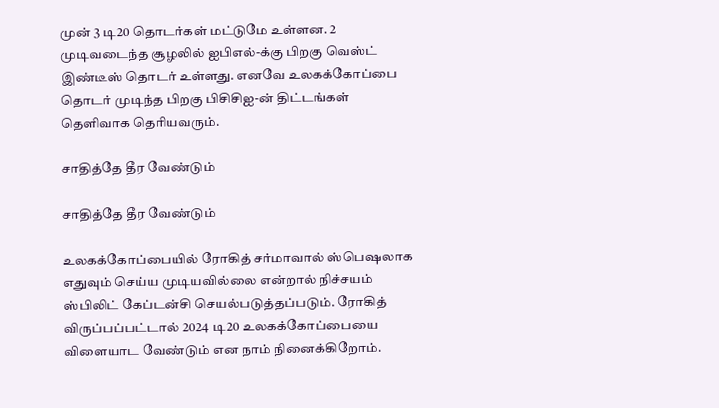முன் 3 டி20 தொடர்கள் மட்டுமே உள்ளன. 2 முடிவடைந்த சூழலில் ஐபிஎல்-க்கு பிறகு வெஸ்ட் இண்டீஸ் தொடர் உள்ளது. எனவே உலகக்கோப்பை தொடர் முடிந்த பிறகு பிசிசிஐ-ன் திட்டங்கள் தெளிவாக தெரியவரும்.

சாதித்தே தீர வேண்டும்

சாதித்தே தீர வேண்டும்

உலகக்கோப்பையில் ரோகித் சர்மாவால் ஸ்பெஷலாக எதுவும் செய்ய முடியவில்லை என்றால் நிச்சயம் ஸ்பிலிட் கேப்டன்சி செயல்படுத்தப்படும். ரோகித் விருப்பப்பட்டால் 2024 டி20 உலகக்கோப்பையை விளையாட வேண்டும் என நாம் நினைக்கிறோம்.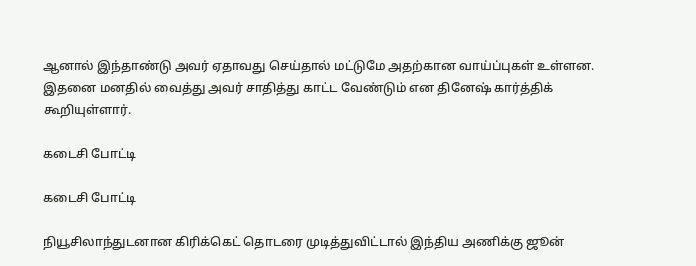ஆனால் இந்தாண்டு அவர் ஏதாவது செய்தால் மட்டுமே அதற்கான வாய்ப்புகள் உள்ளன. இதனை மனதில் வைத்து அவர் சாதித்து காட்ட வேண்டும் என தினேஷ் கார்த்திக் கூறியுள்ளார்.

கடைசி போட்டி

கடைசி போட்டி

நியூசிலாந்துடனான கிரிக்கெட் தொடரை முடித்துவிட்டால் இந்திய அணிக்கு ஜூன்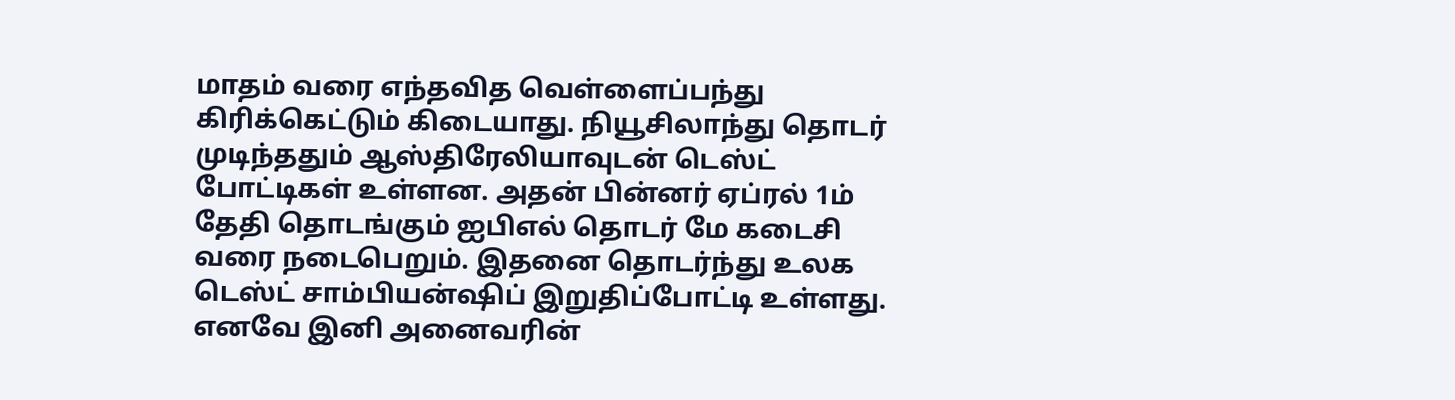மாதம் வரை எந்தவித வெள்ளைப்பந்து கிரிக்கெட்டும் கிடையாது. நியூசிலாந்து தொடர் முடிந்ததும் ஆஸ்திரேலியாவுடன் டெஸ்ட் போட்டிகள் உள்ளன. அதன் பின்னர் ஏப்ரல் 1ம் தேதி தொடங்கும் ஐபிஎல் தொடர் மே கடைசி வரை நடைபெறும். இதனை தொடர்ந்து உலக டெஸ்ட் சாம்பியன்ஷிப் இறுதிப்போட்டி உள்ளது. எனவே இனி அனைவரின்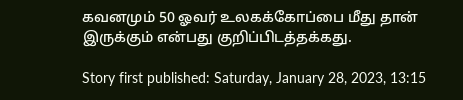கவனமும் 50 ஓவர் உலகக்கோப்பை மீது தான் இருக்கும் என்பது குறிப்பிடத்தக்கது.

Story first published: Saturday, January 28, 2023, 13:15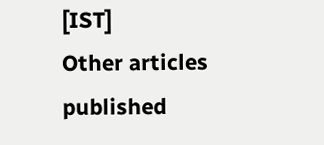[IST]
Other articles published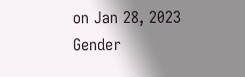on Jan 28, 2023
Gender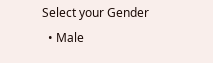Select your Gender
  • Male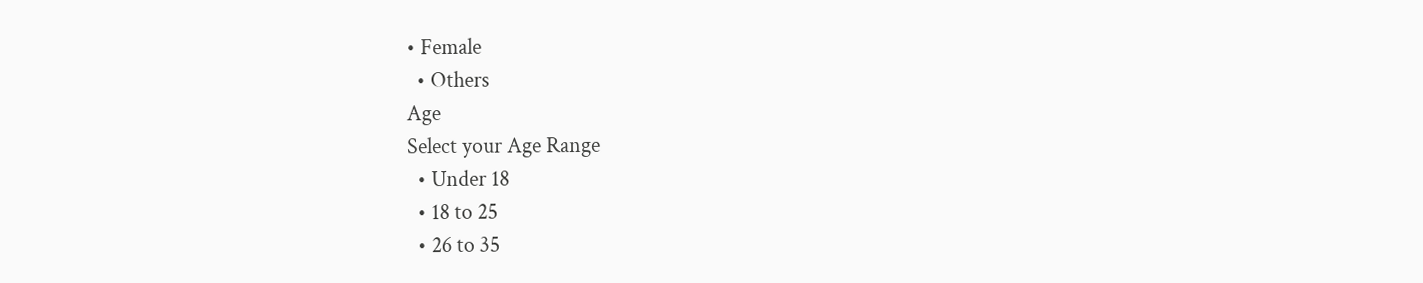• Female
  • Others
Age
Select your Age Range
  • Under 18
  • 18 to 25
  • 26 to 35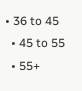• 36 to 45
  • 45 to 55
  • 55+